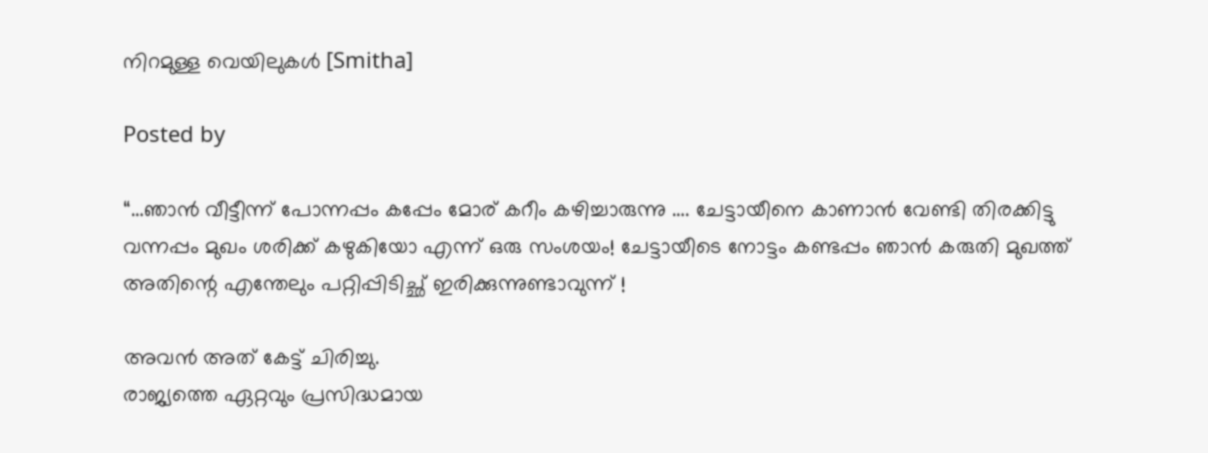നിറമുള്ള വെയിലുകൾ [Smitha]

Posted by

“…ഞാൻ വീട്ടീന്ന് പോന്നപ്പം കപ്പേം മോര് കറീം കഴിച്ചാരുന്നു …. ചേട്ടായീനെ കാണാൻ വേണ്ടി തിരക്കിട്ടു വന്നപ്പം മുഖം ശരിക്ക് കഴുകിയോ എന്ന് ഒരു സംശയം! ചേട്ടായീടെ നോട്ടം കണ്ടപ്പം ഞാൻ കരുതി മുഖത്ത് അതിന്റെ എന്തേലും പറ്റിപ്പിടിച്ഛ് ഇരിക്കുന്നുണ്ടാവുന്ന് !

അവൻ അത് കേട്ട് ചിരിച്ചു.
രാജ്യത്തെ ഏറ്റവും പ്രസിദ്ധമായ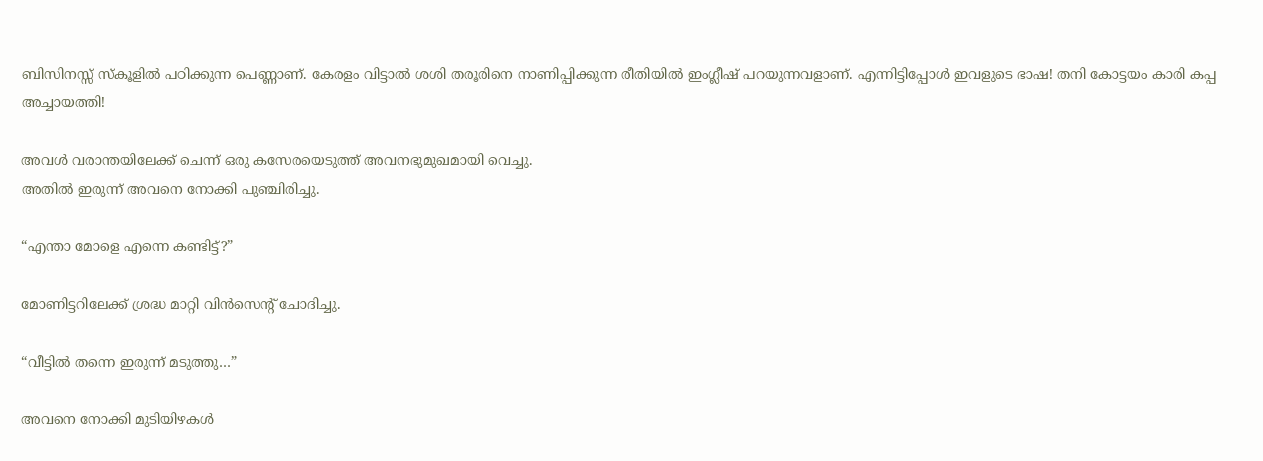ബിസിനസ്സ് സ്കൂളിൽ പഠിക്കുന്ന പെണ്ണാണ്. കേരളം വിട്ടാൽ ശശി തരൂരിനെ നാണിപ്പിക്കുന്ന രീതിയിൽ ഇംഗ്ലീഷ് പറയുന്നവളാണ്. എന്നിട്ടിപ്പോൾ ഇവളുടെ ഭാഷ! തനി കോട്ടയം കാരി കപ്പ അച്ചായത്തി!

അവൾ വരാന്തയിലേക്ക് ചെന്ന് ഒരു കസേരയെടുത്ത് അവനഭുമുഖമായി വെച്ചു.
അതിൽ ഇരുന്ന് അവനെ നോക്കി പുഞ്ചിരിച്ചു.

“എന്താ മോളെ എന്നെ കണ്ടിട്ട്?”

മോണിട്ടറിലേക്ക് ശ്രദ്ധ മാറ്റി വിന്‍സെന്റ് ചോദിച്ചു.

“വീട്ടിൽ തന്നെ ഇരുന്ന് മടുത്തു…”

അവനെ നോക്കി മുടിയിഴകൾ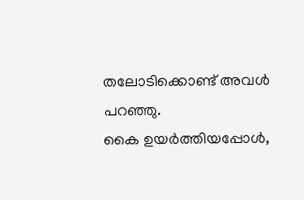തലോടിക്കൊണ്ട് അവൾ പറഞ്ഞു.
കൈ ഉയർത്തിയപ്പോൾ,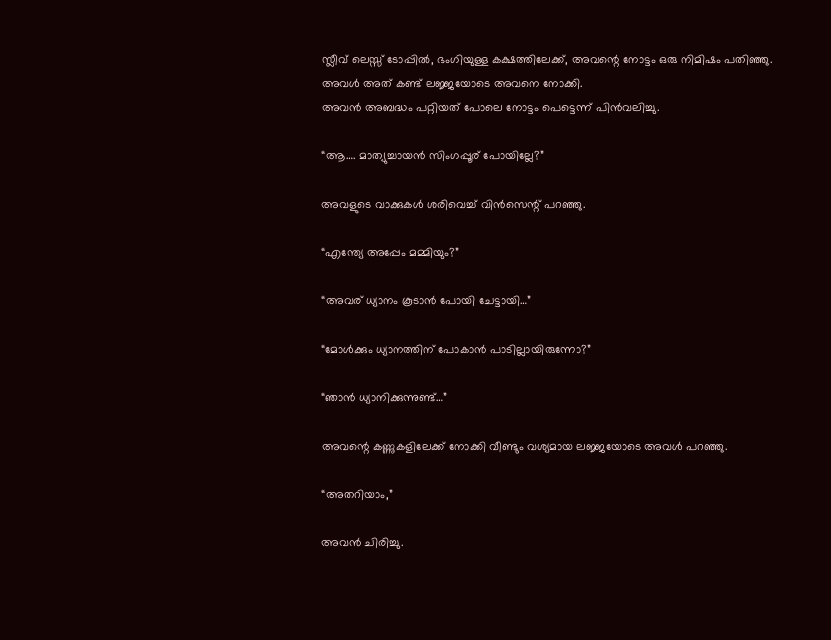സ്ലീവ് ലെസ്സ് ടോപ്പിൽ, ഭംഗിയുള്ള കക്ഷത്തിലേക്ക്, അവന്റെ നോട്ടം ഒരു നിമിഷം പതിഞ്ഞു.
അവൾ അത് കണ്ട് ലജ്ജയോടെ അവനെ നോക്കി.
അവൻ അബദ്ധം പറ്റിയത് പോലെ നോട്ടം പെട്ടെന്ന് പിൻവലിച്ചു.

“ആ…. മാത്യുച്ചായൻ സിംഗപ്പൂര് പോയില്ലേ?”

അവളുടെ വാക്കുകൾ ശരിവെച്ച് വിന്‍സെന്റ് പറഞ്ഞു.

“എന്ത്യേ അപ്പേം മമ്മിയും?”

“അവര് ധ്യാനം കൂടാൻ പോയി ചേട്ടായി…”

“മോള്‍ക്കും ധ്യാനത്തിന് പോകാൻ പാടില്ലായിരുന്നോ?”

“ഞാൻ ധ്യാനിക്കുന്നുണ്ട്…”

അവന്റെ കണ്ണുകളിലേക്ക് നോക്കി വീണ്ടും വശ്യമായ ലജ്ജയോടെ അവൾ പറഞ്ഞു.

“അതറിയാം,”

അവൻ ചിരിച്ചു.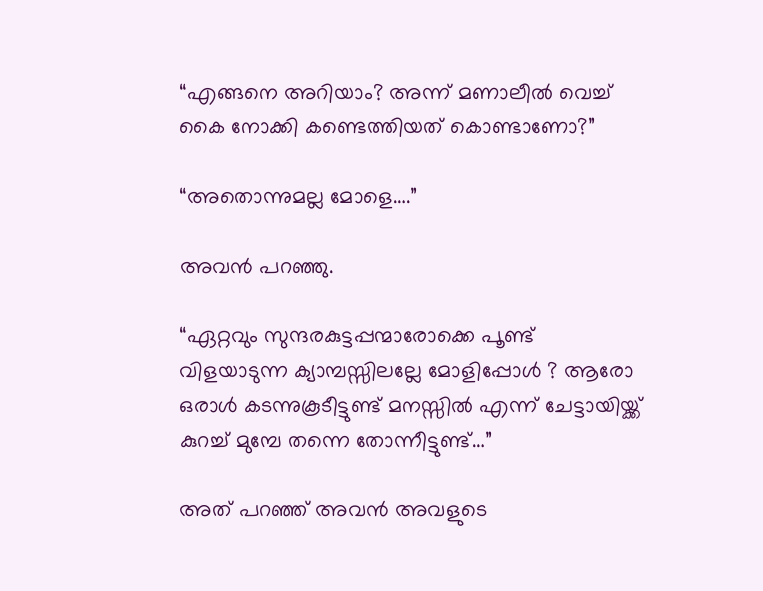“എങ്ങനെ അറിയാം? അന്ന് മണാലീല്‍ വെച്ച് കൈ നോക്കി കണ്ടെത്തിയത് കൊണ്ടാണോ?”

“അതൊന്നുമല്ല മോളെ….”

അവന്‍ പറഞ്ഞു.

“ഏറ്റവും സുന്ദരകുട്ടപ്പന്മാരോക്കെ പൂണ്ട് വിളയാടുന്ന ക്യാമ്പസ്സിലല്ലേ മോളിപ്പോൾ ? ആരോ ഒരാൾ കടന്നുകൂടീട്ടുണ്ട് മനസ്സിൽ എന്ന് ചേട്ടായിയ്ക്ക് കുറച്ച് മുമ്പേ തന്നെ തോന്നീട്ടുണ്ട്…”

അത് പറഞ്ഞ് അവൻ അവളുടെ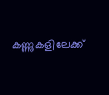കണ്ണുകളിലേക്ക്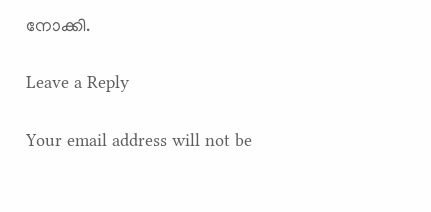നോക്കി.

Leave a Reply

Your email address will not be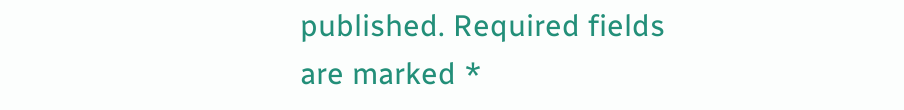published. Required fields are marked *